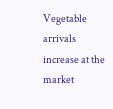Vegetable arrivals increase at the market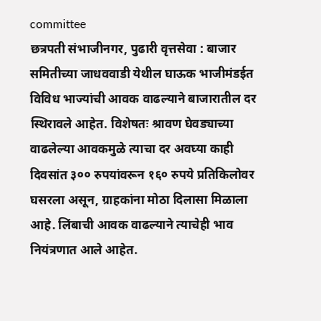committee
छत्रपती संभाजीनगर, पुढारी वृत्तसेवा : बाजार समितीच्या जाधववाडी येथील घाऊक भाजीमंडईत विविध भाज्यांची आवक वाढल्याने बाजारातील दर स्थिरावले आहेत. विशेषतः श्रावण घेवड्याच्या वाढलेल्या आवकमुळे त्याचा दर अवघ्या काही दिवसांत ३०० रुपयांवरून १६० रुपये प्रतिकिलोवर घसरला असून, ग्राहकांना मोठा दिलासा मिळाला आहे. लिंबाची आवक वाढल्याने त्याचेही भाव नियंत्रणात आले आहेत.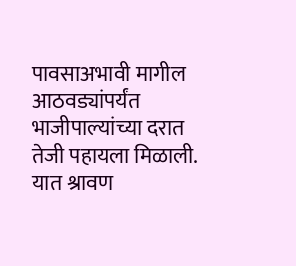पावसाअभावी मागील आठवड्यांपर्यंत भाजीपाल्यांच्या दरात तेजी पहायला मिळाली. यात श्रावण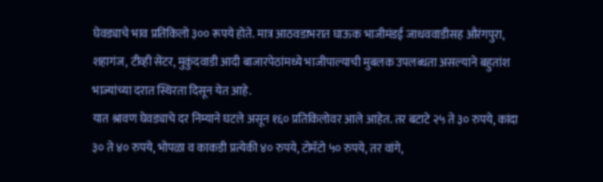घेवड्याचे भाव प्रतिकिलो ३०० रूपये होते. मात्र आठवडाभरात घाऊक भाजीमंडई जाधववाडीसह औरंगपुरा, शहागंज, टीव्ही सेंटर, मुकुंदवाडी आदी बाजारपेठांमध्ये भाजीपाल्याची मुबलक उपलब्धता असल्याने बहुतांश भाज्यांच्या दरात स्थिरता दिसून येत आहे.
यात श्रावण घेवड्याचे दर निम्याने घटले असून १६० प्रतिकिलोवर आले आहेत. तर बटाटे २५ ते ३० रुपये, कांदा ३० ते ४० रुपये, भोपळा व काकडी प्रत्येकी ४० रुपये, टोमॅटो ५० रुपये, तर वांगे,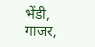भेंडी, गाजर,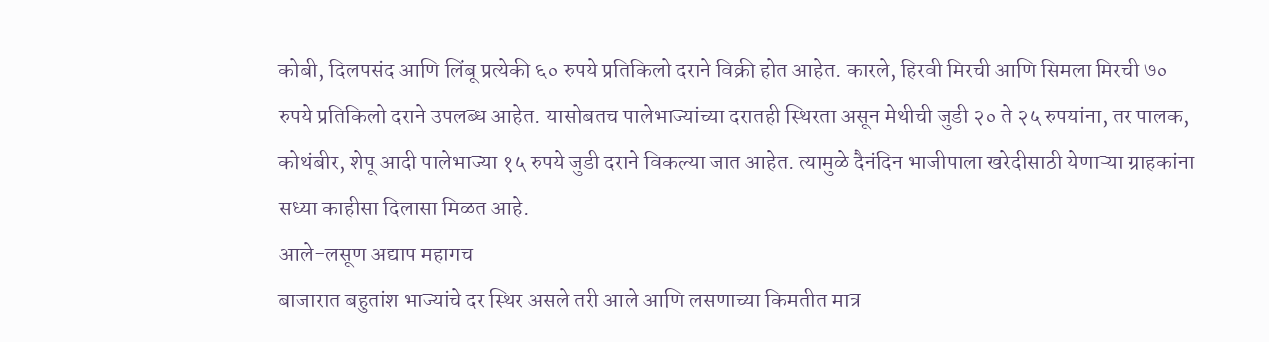कोबी, दिलपसंद आणि लिंबू प्रत्येकी ६० रुपये प्रतिकिलो दराने विक्री होत आहेत. कारले, हिरवी मिरची आणि सिमला मिरची ७० रुपये प्रतिकिलो दराने उपलब्ध आहेत. यासोबतच पालेभाज्यांच्या दरातही स्थिरता असून मेथीची जुडी २० ते २५ रुपयांना, तर पालक, कोथंबीर, शेपू आदी पालेभाज्या १५ रुपये जुडी दराने विकल्या जात आहेत. त्यामुळे दैनंदिन भाजीपाला खरेदीसाठी येणाऱ्या ग्राहकांना सध्या काहीसा दिलासा मिळत आहे.
आले-लसूण अद्याप महागच
बाजारात बहुतांश भाज्यांचे दर स्थिर असले तरी आले आणि लसणाच्या किमतीत मात्र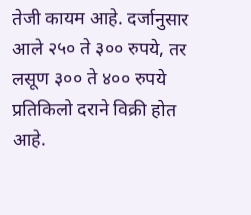तेजी कायम आहे. दर्जानुसार आले २५० ते ३०० रुपये, तर लसूण ३०० ते ४०० रुपये प्रतिकिलो दराने विक्री होत आहे.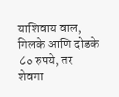याशिवाय वाल, गिलके आणि दोडके ८० रुपये, तर शेवगा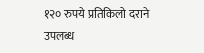१२० रुपये प्रतिकिलो दराने उपलब्ध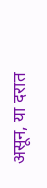असून, या दरात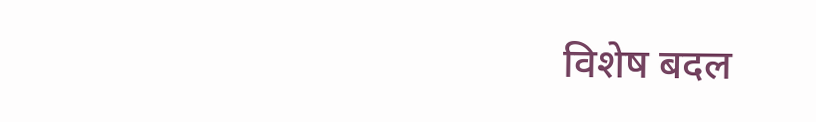विशेष बदल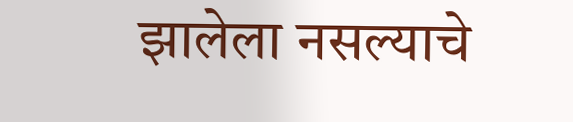झालेला नसल्याचे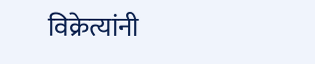विक्रेत्यांनी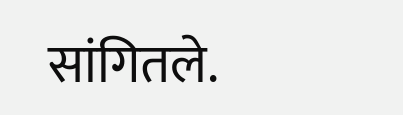सांगितले.